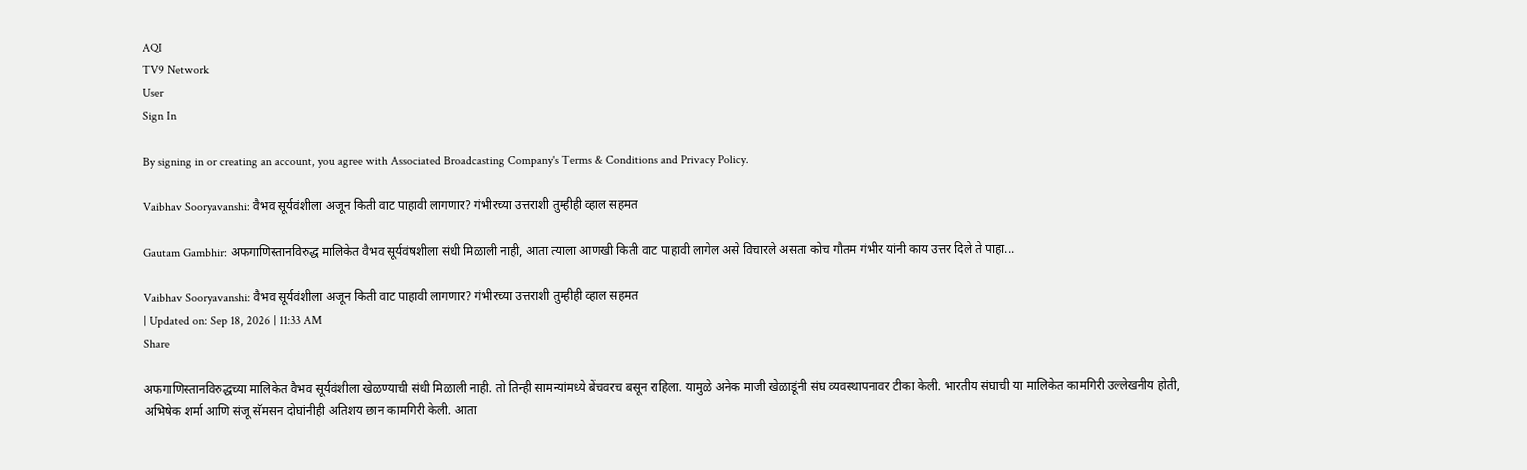AQI
TV9 Network
User
Sign In

By signing in or creating an account, you agree with Associated Broadcasting Company's Terms & Conditions and Privacy Policy.

Vaibhav Sooryavanshi: वैभव सूर्यवंशीला अजून किती वाट पाहावी लागणार? गंभीरच्या उत्तराशी तुम्हीही व्हाल सहमत

Gautam Gambhir: अफगाणिस्तानविरुद्ध मालिकेत वैभव सूर्यवंषशीला संधी मिळाली नाही, आता त्याला आणखी किती वाट पाहावी लागेल असे विचारले असता कोच गौतम गंभीर यांनी काय उत्तर दिले ते पाहा...

Vaibhav Sooryavanshi: वैभव सूर्यवंशीला अजून किती वाट पाहावी लागणार? गंभीरच्या उत्तराशी तुम्हीही व्हाल सहमत
| Updated on: Sep 18, 2026 | 11:33 AM
Share

अफगाणिस्तानविरुद्धच्या मालिकेत वैभव सूर्यवंशीला खेळण्याची संधी मिळाली नाही. तो तिन्ही सामन्यांमध्ये बेंचवरच बसून राहिला. यामुळे अनेक माजी खेळाडूंनी संघ व्यवस्थापनावर टीका केली. भारतीय संघाची या मालिकेत कामगिरी उल्लेखनीय होती, अभिषेक शर्मा आणि संजू सॅमसन दोघांनीही अतिशय छान कामगिरी केली. आता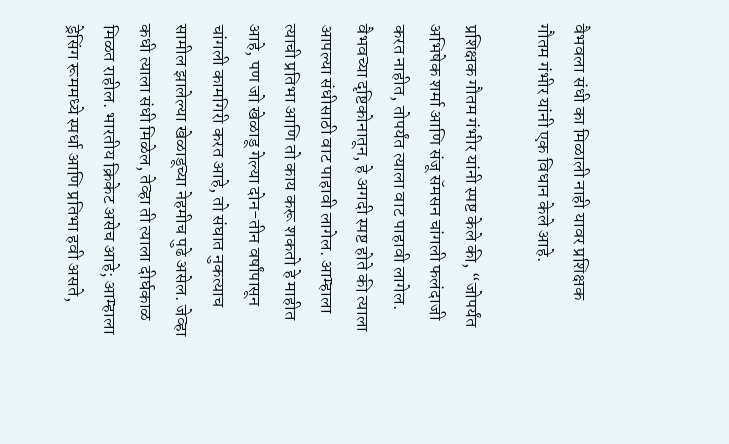वैभवला संधी का मिळाली नाही यावर प्रशिक्षक गौतम गंभीर यांनी एक विधान केले आहे.

प्रशिक्षक गौतम गंभीर यांनी स्पष्ट केले की, “जोपर्यंत अभिषेक शर्मा आणि संजू सॅमसन चांगली फलंदाजी करत नाहीत, तोपर्यंत त्याला वाट पाहावी लागेल. वैभवच्या दृष्टिकोनातून, हे अगदी स्पष्ट होते की त्याला आपल्या संधीसाठी वाट पाहावी लागेल. आम्हाला त्याची प्रतिभा आणि तो काय करू शकतो हे माहीत आहे, पण जो खेळाडू गेल्या दोन-तीन वर्षांपासून चांगली कामगिरी करत आहे, तो संघात नुकत्याच सामील झालेल्या खेळाडूच्या नेहमीच पुढे असेल. जेव्हा कधी त्याला संधी मिळेल, तेव्हा ती त्याला दीर्घकाळ मिळत राहील. भारतीय क्रिकेट असेच आहे; आम्हाला ड्रेसिंग रूममध्ये स्पर्धा आणि प्रतिभा हवी असते,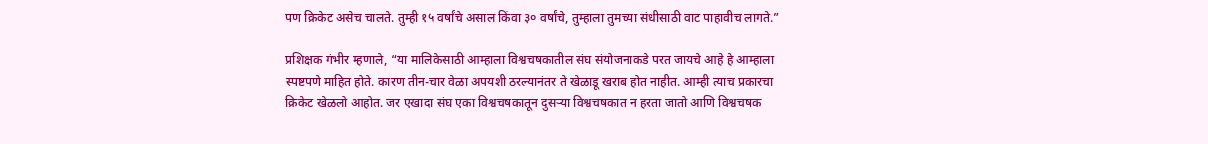पण क्रिकेट असेच चालते. तुम्ही १५ वर्षांचे असाल किंवा ३० वर्षांचे, तुम्हाला तुमच्या संधीसाठी वाट पाहावीच लागते.”

प्रशिक्षक गंभीर म्हणाले, “या मालिकेसाठी आम्हाला विश्वचषकातील संघ संयोजनाकडे परत जायचे आहे हे आम्हाला स्पष्टपणे माहित होते. कारण तीन-चार वेळा अपयशी ठरल्यानंतर ते खेळाडू खराब होत नाहीत. आम्ही त्याच प्रकारचा क्रिकेट खेळलो आहोत. जर एखादा संघ एका विश्वचषकातून दुसऱ्या विश्वचषकात न हरता जातो आणि विश्वचषक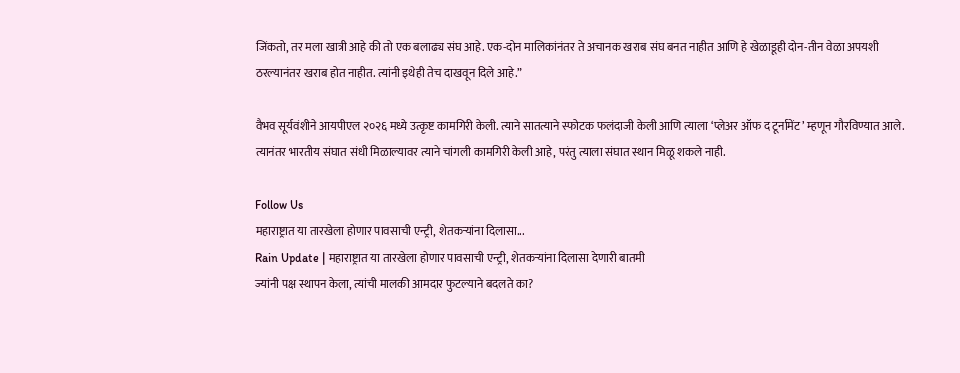जिंकतो, तर मला खात्री आहे की तो एक बलाढ्य संघ आहे. एक-दोन मालिकांनंतर ते अचानक खराब संघ बनत नाहीत आणि हे खेळाडूही दोन-तीन वेळा अपयशी ठरल्यानंतर खराब होत नाहीत. त्यांनी इथेही तेच दाखवून दिले आहे.”

वैभव सूर्यवंशीने आयपीएल २०२६ मध्ये उत्कृष्ट कामगिरी केली. त्याने सातत्याने स्फोटक फलंदाजी केली आणि त्याला ‘प्लेअर ऑफ द टूर्नामेंट’ म्हणून गौरविण्यात आले. त्यानंतर भारतीय संघात संधी मिळाल्यावर त्याने चांगली कामगिरी केली आहे, परंतु त्याला संघात स्थान मिळू शकले नाही.

Follow Us
महाराष्ट्रात या तारखेला होणार पावसाची एन्ट्री, शेतकऱ्यांना दिलासा...
Rain Update | महाराष्ट्रात या तारखेला होणार पावसाची एन्ट्री, शेतकऱ्यांना दिलासा देणारी बातमी
ज्यांनी पक्ष स्थापन केला, त्यांची मालकी आमदार फुटल्याने बदलते का?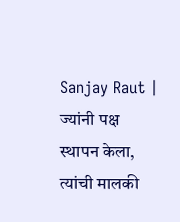Sanjay Raut | ज्यांनी पक्ष स्थापन केला, त्यांची मालकी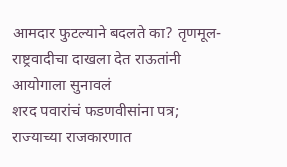आमदार फुटल्याने बदलते का? तृणमूल-राष्ट्रवादीचा दाखला देत राऊतांनी आयोगाला सुनावलं
शरद पवारांचं फडणवीसांना पत्र; राज्याच्या राजकारणात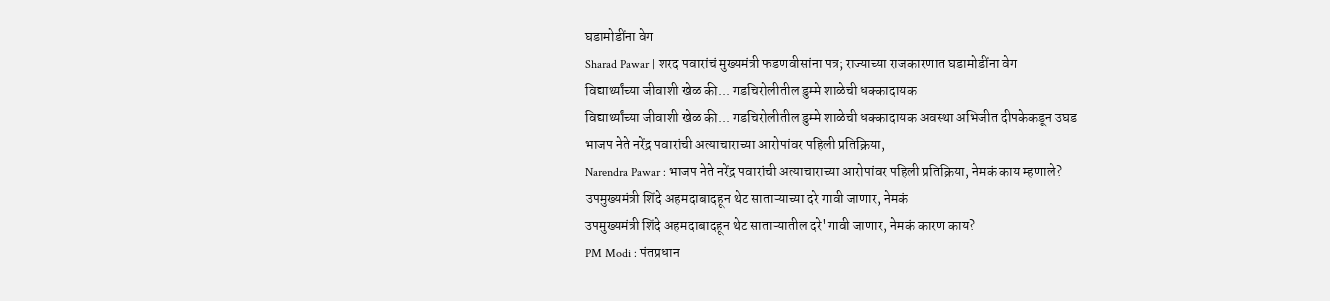घडामोडींना वेग
Sharad Pawar | शरद पवारांचं मुख्यमंत्री फडणवीसांना पत्र; राज्याच्या राजकारणात घडामोडींना वेग
विद्यार्थ्यांच्या जीवाशी खेळ की... गडचिरोलीतील डुम्मे शाळेची धक्कादायक
विद्यार्थ्यांच्या जीवाशी खेळ की... गडचिरोलीतील डुम्मे शाळेची धक्कादायक अवस्था अभिजीत दीपकेकडून उघड
भाजप नेते नरेंद्र पवारांची अत्याचाराच्या आरोपांवर पहिली प्रतिक्रिया,
Narendra Pawar : भाजप नेते नरेंद्र पवारांची अत्याचाराच्या आरोपांवर पहिली प्रतिक्रिया, नेमकं काय म्हणाले?
उपमुख्यमंत्री शिंदे अहमदाबादहून थेट साताऱ्याच्या दरे गावी जाणार, नेमकं
उपमुख्यमंत्री शिंदे अहमदाबादहून थेट साताऱ्यातील दरे'गावी जाणार, नेमकं कारण काय?
PM Modi : पंतप्रधान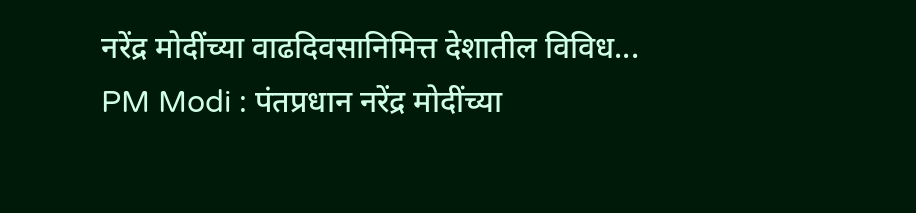नरेंद्र मोदींच्या वाढदिवसानिमित्त देशातील विविध...
PM Modi : पंतप्रधान नरेंद्र मोदींच्या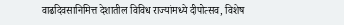वाढदिवसानिमित्त देशातील विविध राज्यांमध्ये दीपोत्सव, विशेष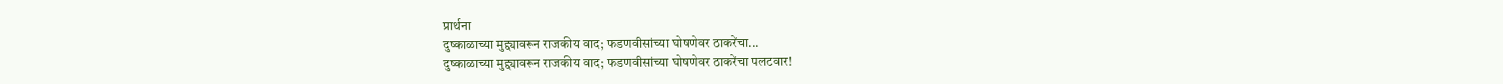प्रार्थना
दुष्काळाच्या मुद्द्यावरून राजकीय वाद; फडणवीसांच्या घोषणेवर ठाकरेंचा...
दुष्काळाच्या मुद्द्यावरून राजकीय वाद; फडणवीसांच्या घोषणेवर ठाकरेंचा पलटवार!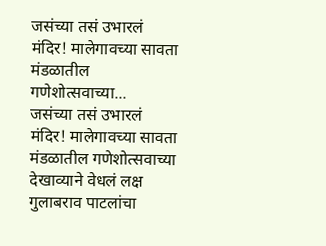जसंच्या तसं उभारलं मंदिर! मालेगावच्या सावता मंडळातील गणेशोत्सवाच्या...
जसंच्या तसं उभारलं मंदिर! मालेगावच्या सावता मंडळातील गणेशोत्सवाच्या देखाव्याने वेधलं लक्ष
गुलाबराव पाटलांचा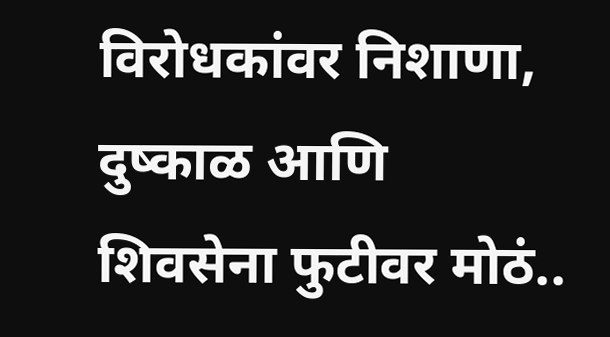विरोधकांवर निशाणा, दुष्काळ आणि शिवसेना फुटीवर मोठं..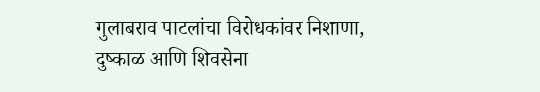गुलाबराव पाटलांचा विरोधकांवर निशाणा, दुष्काळ आणि शिवसेना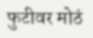फुटीवर मोठं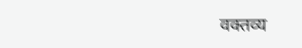वक्तव्य